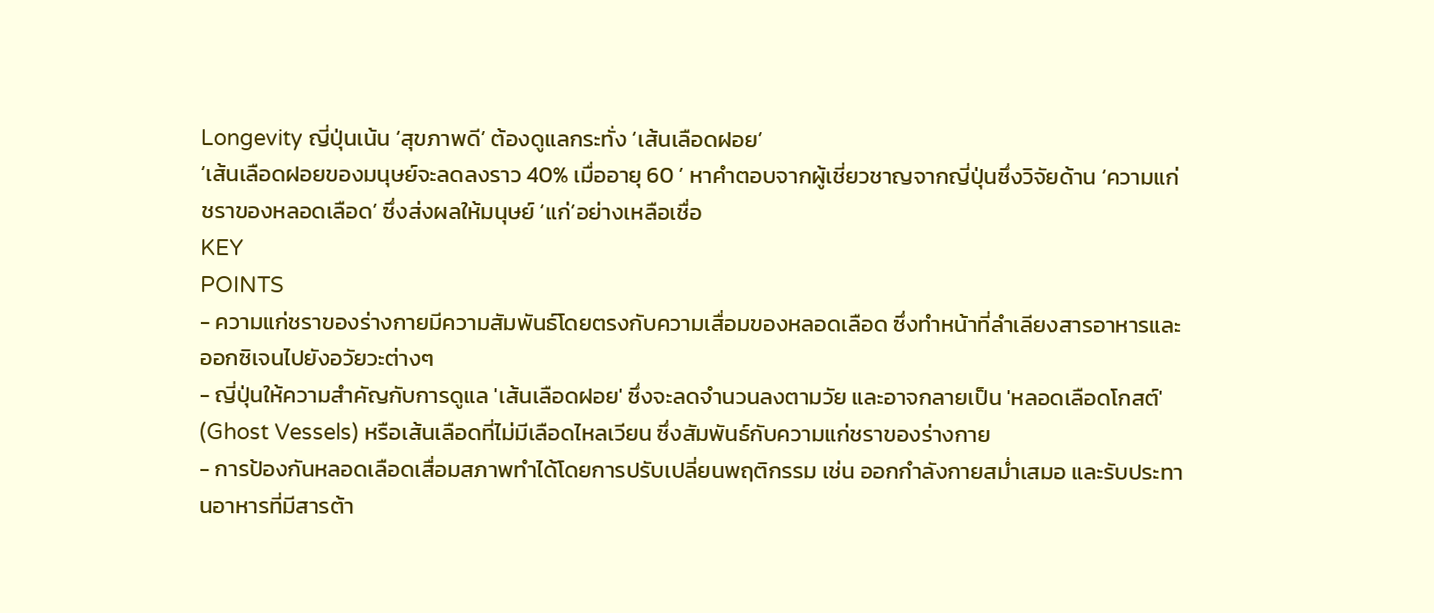Longevity ญี่ปุ่นเน้น ‘สุขภาพดี’ ต้องดูแลกระทั่ง ‘เส้นเลือดฝอย’
‘เส้นเลือดฝอยของมนุษย์จะลดลงราว 40% เมื่ออายุ 60 ’ หาคำตอบจากผู้เชี่ยวชาญจากญี่ปุ่นซึ่งวิจัยด้าน ‘ความแก่ชราของหลอดเลือด’ ซึ่งส่งผลให้มนุษย์ ‘แก่’อย่างเหลือเชื่อ
KEY
POINTS
- ความแก่ชราของร่างกายมีความสัมพันธ์โดยตรงกับความเสื่อมของหลอดเลือด ซึ่งทำหน้าที่ลำเลียงสารอาหารและออกซิเจนไปยังอวัยวะต่างๆ
- ญี่ปุ่นให้ความสำคัญกับการดูแล 'เส้นเลือดฝอย' ซึ่งจะลดจำนวนลงตามวัย และอาจกลายเป็น 'หลอดเลือดโกสต์' (Ghost Vessels) หรือเส้นเลือดที่ไม่มีเลือดไหลเวียน ซึ่งสัมพันธ์กับความแก่ชราของร่างกาย
- การป้องกันหลอดเลือดเสื่อมสภาพทำได้โดยการปรับเปลี่ยนพฤติกรรม เช่น ออกกำลังกายสม่ำเสมอ และรับประทานอาหารที่มีสารต้า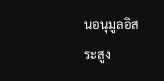นอนุมูลอิสระสูง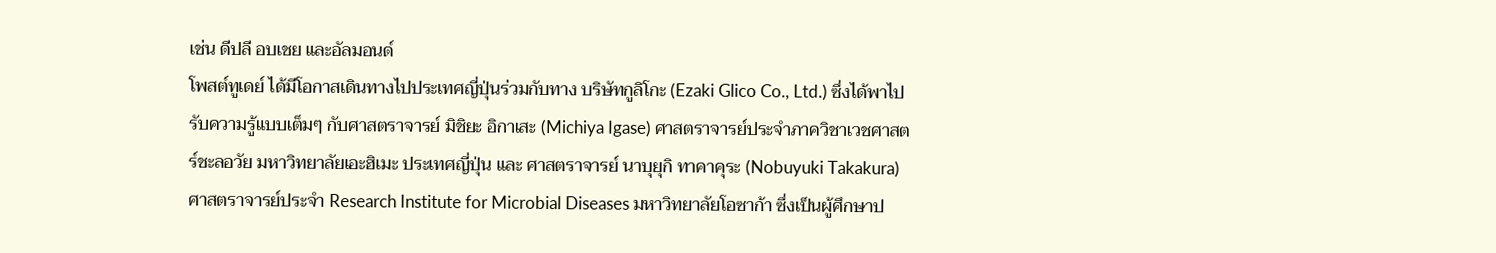เช่น ดีปลี อบเชย และอัลมอนด์
โพสต์ทูเดย์ ได้มีโอกาสเดินทางไปประเทศญี่ปุ่นร่วมกับทาง บริษัทกูลิโกะ (Ezaki Glico Co., Ltd.) ซึ่งได้พาไปรับความรู้แบบเต็มๆ กับศาสตราจารย์ มิชิยะ อิกาเสะ (Michiya Igase) ศาสตราจารย์ประจำภาควิชาเวชศาสตร์ชะลอวัย มหาวิทยาลัยเอะฮิเมะ ประเทศญี่ปุ่น และ ศาสตราจารย์ นาบุยุกิ ทาคาคุระ (Nobuyuki Takakura) ศาสตราจารย์ประจำ Research Institute for Microbial Diseases มหาวิทยาลัยโอซาก้า ซึ่งเป็นผู้ศึกษาป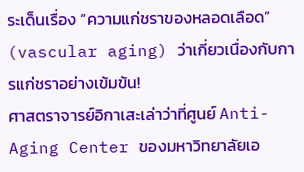ระเด็นเรื่อง “ความแก่ชราของหลอดเลือด” (vascular aging) ว่าเกี่ยวเนื่องกับการแก่ชราอย่างเข้มข้น!
ศาสตราจารย์อิกาเสะเล่าว่าที่ศูนย์ Anti-Aging Center ของมหาวิทยาลัยเอ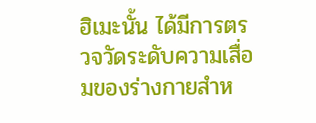ฮิเมะนั้น ได้มีการตรวจวัดระดับความเสื่อมของร่างกายสำห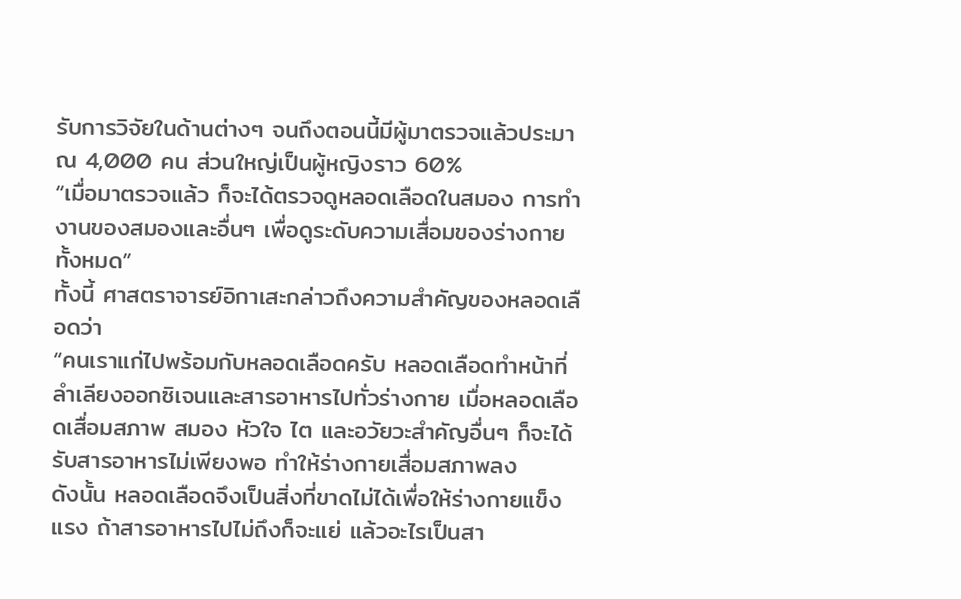รับการวิจัยในด้านต่างๆ จนถึงตอนนี้มีผู้มาตรวจแล้วประมาณ 4,000 คน ส่วนใหญ่เป็นผู้หญิงราว 60%
“เมื่อมาตรวจแล้ว ก็จะได้ตรวจดูหลอดเลือดในสมอง การทำงานของสมองและอื่นๆ เพื่อดูระดับความเสื่อมของร่างกายทั้งหมด”
ทั้งนี้ ศาสตราจารย์อิกาเสะกล่าวถึงความสำคัญของหลอดเลือดว่า
“คนเราแก่ไปพร้อมกับหลอดเลือดครับ หลอดเลือดทำหน้าที่ลำเลียงออกซิเจนและสารอาหารไปทั่วร่างกาย เมื่อหลอดเลือดเสื่อมสภาพ สมอง หัวใจ ไต และอวัยวะสำคัญอื่นๆ ก็จะได้รับสารอาหารไม่เพียงพอ ทำให้ร่างกายเสื่อมสภาพลง
ดังนั้น หลอดเลือดจึงเป็นสิ่งที่ขาดไม่ได้เพื่อให้ร่างกายแข็งแรง ถ้าสารอาหารไปไม่ถึงก็จะแย่ แล้วอะไรเป็นสา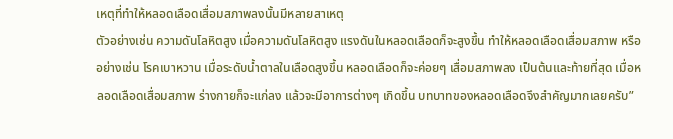เหตุที่ทำให้หลอดเลือดเสื่อมสภาพลงนั้นมีหลายสาเหตุ
ตัวอย่างเช่น ความดันโลหิตสูง เมื่อความดันโลหิตสูง แรงดันในหลอดเลือดก็จะสูงขึ้น ทำให้หลอดเลือดเสื่อมสภาพ หรืออย่างเช่น โรคเบาหวาน เมื่อระดับน้ำตาลในเลือดสูงขึ้น หลอดเลือดก็จะค่อยๆ เสื่อมสภาพลง เป็นต้นและท้ายที่สุด เมื่อหลอดเลือดเสื่อมสภาพ ร่างกายก็จะแก่ลง แล้วจะมีอาการต่างๆ เกิดขึ้น บทบาทของหลอดเลือดจึงสำคัญมากเลยครับ”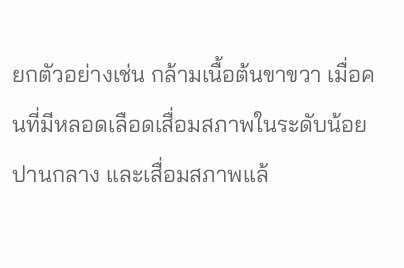ยกตัวอย่างเช่น กล้ามเนื้อต้นขาขวา เมื่อคนที่มีหลอดเลือดเสื่อมสภาพในระดับน้อย ปานกลาง และเสื่อมสภาพแล้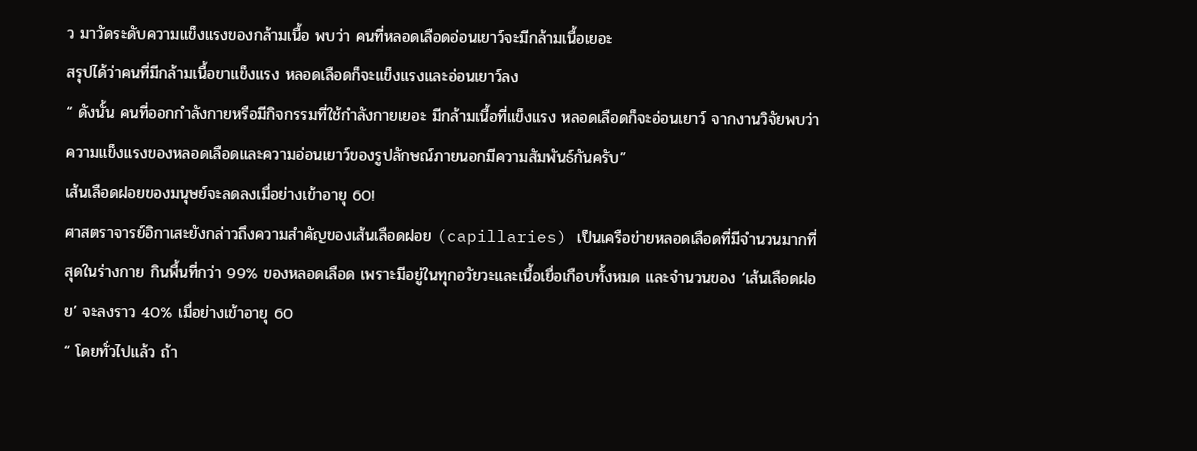ว มาวัดระดับความแข็งแรงของกล้ามเนื้อ พบว่า คนที่หลอดเลือดอ่อนเยาว์จะมีกล้ามเนื้อเยอะ
สรุปได้ว่าคนที่มีกล้ามเนื้อขาแข็งแรง หลอดเลือดก็จะแข็งแรงและอ่อนเยาว์ลง
“ ดังนั้น คนที่ออกกำลังกายหรือมีกิจกรรมที่ใช้กำลังกายเยอะ มีกล้ามเนื้อที่แข็งแรง หลอดเลือดก็จะอ่อนเยาว์ จากงานวิจัยพบว่า ความแข็งแรงของหลอดเลือดและความอ่อนเยาว์ของรูปลักษณ์ภายนอกมีความสัมพันธ์กันครับ”
เส้นเลือดฝอยของมนุษย์จะลดลงเมื่อย่างเข้าอายุ 60!
ศาสตราจารย์อิกาเสะยังกล่าวถึงความสำคัญของเส้นเลือดฝอย (capillaries) เป็นเครือข่ายหลอดเลือดที่มีจำนวนมากที่สุดในร่างกาย กินพื้นที่กว่า 99% ของหลอดเลือด เพราะมีอยู่ในทุกอวัยวะและเนื้อเยื่อเกือบทั้งหมด และจำนวนของ ‘เส้นเลือดฝอย’ จะลงราว 40% เมื่อย่างเข้าอายุ 60
“ โดยทั่วไปแล้ว ถ้า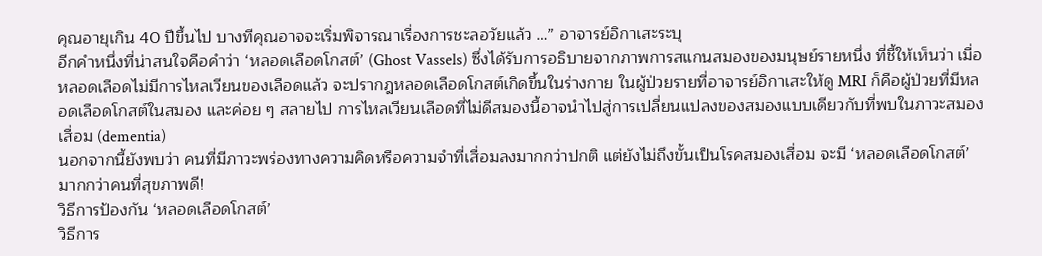คุณอายุเกิน 40 ปีขึ้นไป บางทีคุณอาจจะเริ่มพิจารณาเรื่องการชะลอวัยแล้ว …” อาจารย์อิกาเสะระบุ
อีกคำหนึ่งที่น่าสนใจคือคำว่า ‘หลอดเลือดโกสต์’ (Ghost Vassels) ซึ่งได้รับการอธิบายจากภาพการสแกนสมองของมนุษย์รายหนึ่ง ที่ชี้ให้เห็นว่า เมื่อหลอดเลือดไม่มีการไหลเวียนของเลือดแล้ว จะปรากฎหลอดเลือดโกสต์เกิดขึ้นในร่างกาย ในผู้ป่วยรายที่อาจารย์อิกาเสะให้ดู MRI ก็คือผู้ป่วยที่มีหลอดเลือดโกสต์ในสมอง และค่อย ๆ สลายไป การไหลเวียนเลือดที่ไม่ดีสมองนี้อาจนำไปสู่การเปลี่ยนแปลงของสมองแบบเดียวกับที่พบในภาวะสมองเสื่อม (dementia)
นอกจากนี้ยังพบว่า คนที่มีภาวะพร่องทางความคิดหรือความจำที่เสื่อมลงมากกว่าปกติ แต่ยังไม่ถึงขั้นเป็นโรคสมองเสื่อม จะมี ‘หลอดเลือดโกสต์’ มากกว่าคนที่สุขภาพดี!
วิธีการป้องกัน ‘หลอดเลือดโกสต์’
วิธีการ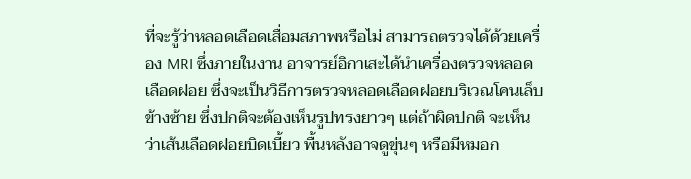ที่จะรู้ว่าหลอดเลือดเสื่อมสภาพหรือไม่ สามารถตรวจได้ด้วยเครื่อง MRI ซึ่งภายในงาน อาจารย์อิกาเสะได้นำเครื่องตรวจหลอดเลือดฝอย ซึ่งจะเป็นวิธีการตรวจหลอดเลือดฝอยบริเวณโคนเล็บข้างซ้าย ซึ่งปกติจะต้องเห็นรูปทรงยาวๆ แต่ถ้าผิดปกติ จะเห็นว่าเส้นเลือดฝอยบิดเบี้ยว พื้นหลังอาจดูขุ่นๆ หรือมีหมอก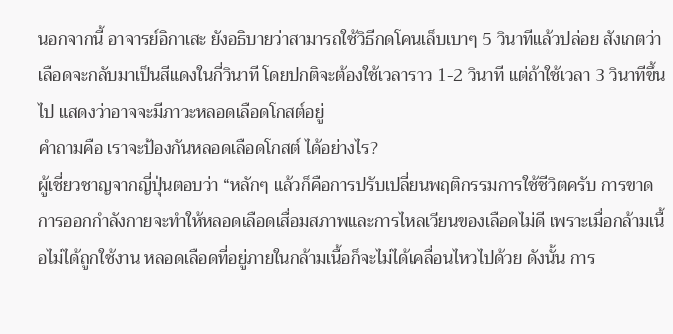นอกจากนี้ อาจารย์อิกาเสะ ยังอธิบายว่าสามารถใช้วิธีกดโคนเล็บเบาๆ 5 วินาทีแล้วปล่อย สังเกตว่าเลือดจะกลับมาเป็นสีแดงในกี่วินาที โดยปกติจะต้องใช้เวลาราว 1-2 วินาที แต่ถ้าใช้เวลา 3 วินาทีขึ้นไป แสดงว่าอาจจะมีภาวะหลอดเลือดโกสต์อยู่
คำถามคือ เราจะป้องกันหลอดเลือดโกสต์ ได้อย่างไร?
ผู้เชี่ยวชาญจากญี่ปุ่นตอบว่า “หลักๆ แล้วก็คือการปรับเปลี่ยนพฤติกรรมการใช้ชีวิตครับ การขาดการออกกำลังกายจะทำให้หลอดเลือดเสื่อมสภาพและการไหลเวียนของเลือดไม่ดี เพราะเมื่อกล้ามเนื้อไม่ได้ถูกใช้งาน หลอดเลือดที่อยู่ภายในกล้ามเนื้อก็จะไม่ได้เคลื่อนไหวไปด้วย ดังนั้น การ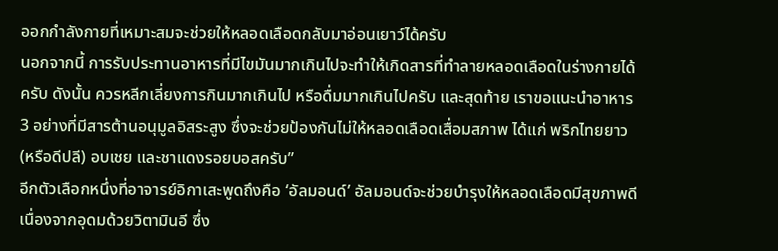ออกกำลังกายที่เหมาะสมจะช่วยให้หลอดเลือดกลับมาอ่อนเยาว์ได้ครับ
นอกจากนี้ การรับประทานอาหารที่มีไขมันมากเกินไปจะทำให้เกิดสารที่ทำลายหลอดเลือดในร่างกายได้ครับ ดังนั้น ควรหลีกเลี่ยงการกินมากเกินไป หรือดื่มมากเกินไปครับ และสุดท้าย เราขอแนะนำอาหาร 3 อย่างที่มีสารต้านอนุมูลอิสระสูง ซึ่งจะช่วยป้องกันไม่ให้หลอดเลือดเสื่อมสภาพ ได้แก่ พริกไทยยาว (หรือดีปลี) อบเชย และชาแดงรอยบอสครับ”
อีกตัวเลือกหนึ่งที่อาจารย์อิกาเสะพูดถึงคือ ‘อัลมอนด์’ อัลมอนด์จะช่วยบำรุงให้หลอดเลือดมีสุขภาพดี เนื่องจากอุดมด้วยวิตามินอี ซึ่ง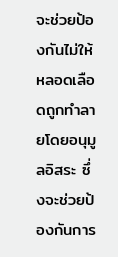จะช่วยป้องกันไม่ให้หลอดเลือดถูกทำลายโดยอนุมูลอิสระ ซึ่งจะช่วยป้องกันการ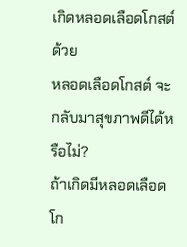เกิดหลอดเลือดโกสต์ด้วย
หลอดเลือดโกสต์ จะกลับมาสุขภาพดีได้หรือไม่?
ถ้าเกิดมีหลอดเลือดโก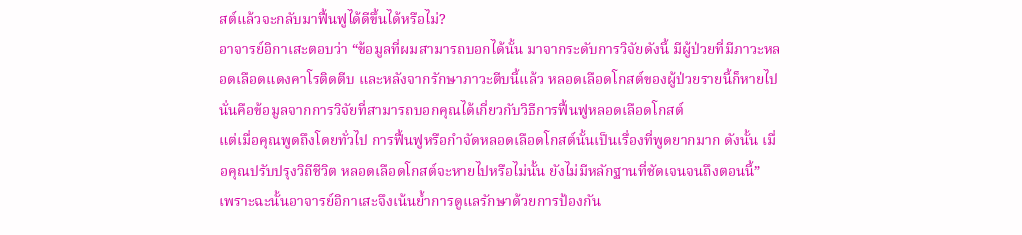สต์แล้วจะกลับมาฟื้นฟูได้ดีขึ้นได้หรือไม่?
อาจารย์อิกาเสะตอบว่า “ข้อมูลที่ผมสามารถบอกได้นั้น มาจากระดับการวิจัยดังนี้ มีผู้ป่วยที่มีภาวะหลอดเลือดแดงคาโรติดตีบ และหลังจากรักษาภาวะตีบนี้แล้ว หลอดเลือดโกสต์ของผู้ป่วยรายนี้ก็หายไป นั่นคือข้อมูลจากการวิจัยที่สามารถบอกคุณได้เกี่ยวกับวิธีการฟื้นฟูหลอดเลือดโกสต์
แต่เมื่อคุณพูดถึงโดยทั่วไป การฟื้นฟูหรือกำจัดหลอดเลือดโกสต์นั้นเป็นเรื่องที่พูดยากมาก ดังนั้น เมื่อคุณปรับปรุงวิถีชีวิต หลอดเลือดโกสต์จะหายไปหรือไม่นั้น ยังไม่มีหลักฐานที่ชัดเจนจนถึงตอนนี้”
เพราะฉะนั้นอาจารย์อิกาเสะจึงเน้นย้ำการดูแลรักษาด้วยการป้องกัน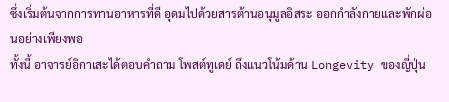ซึ่งเริ่มต้นจากการทานอาหารที่ดี อุดมไปด้วยสารต้านอนุมูลอิสระ ออกกำลังกายและพักผ่อนอย่างเพียงพอ
ทั้งนี้ อาจารย์อิกาเสะได้ตอบคำถาม โพสต์ทูเดย์ ถึงแนวโน้มด้าน Longevity ของญี่ปุ่น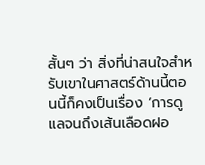สั้นๆ ว่า สิ่งที่น่าสนใจสำหรับเขาในศาสตร์ด้านนี้ตอนนี้ก็คงเป็นเรื่อง ‘การดูแลจนถึงเส้นเลือดฝอ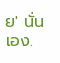ย' นั่นเอง.